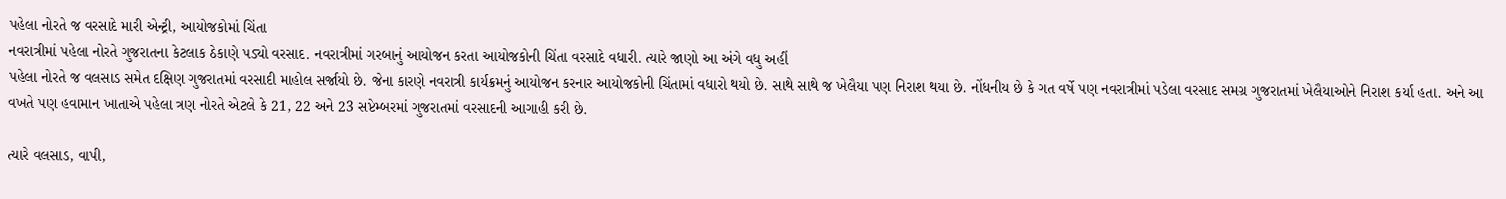પહેલા નોરતે જ વરસાદે મારી એન્ટ્રી, આયોજકોમાં ચિંતા
નવરાત્રીમાં પહેલા નોરતે ગુજરાતના કેટલાક ઠેકાણે પડ્યો વરસાદ. નવરાત્રીમાં ગરબાનું આયોજન કરતા આયોજકોની ચિંતા વરસાદે વધારી. ત્યારે જાણો આ અંગે વધુ અહીં
પહેલા નોરતે જ વલસાડ સમેત દક્ષિણ ગુજરાતમાં વરસાદી માહોલ સર્જાયો છે. જેના કારણે નવરાત્રી કાર્યક્રમનું આયોજન કરનાર આયોજકોની ચિંતામાં વધારો થયો છે. સાથે સાથે જ ખેલૈયા પણ નિરાશ થયા છે. નોંધનીય છે કે ગત વર્ષે પણ નવરાત્રીમાં પડેલા વરસાદ સમગ્ર ગુજરાતમાં ખેલૈયાઓને નિરાશ કર્યા હતા. અને આ વખતે પણ હવામાન ખાતાએ પહેલા ત્રણ નોરતે એટલે કે 21, 22 અને 23 સપ્ટેમ્બરમાં ગુજરાતમાં વરસાદની આગાહી કરી છે.

ત્યારે વલસાડ, વાપી,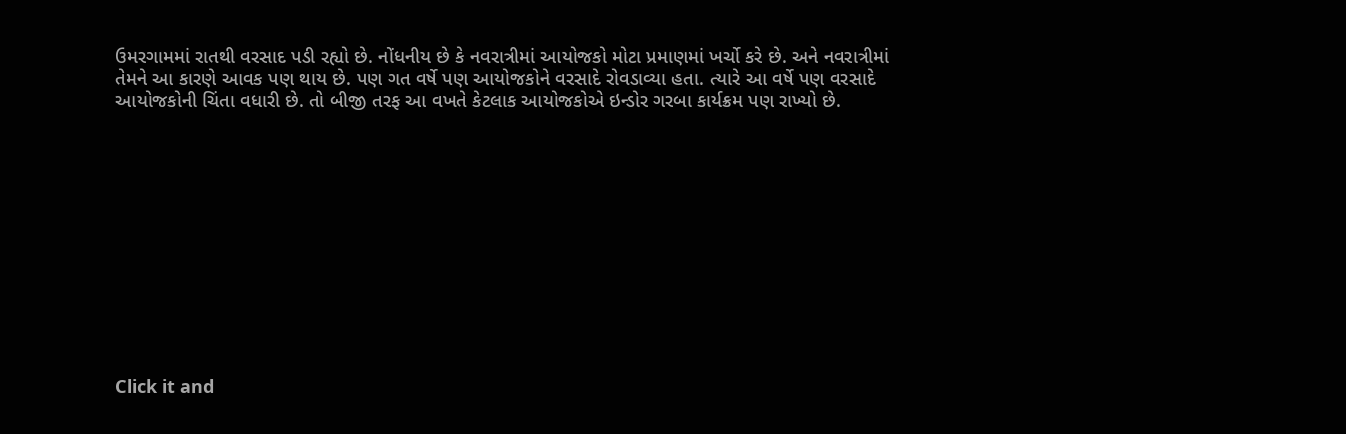ઉમરગામમાં રાતથી વરસાદ પડી રહ્યો છે. નોંધનીય છે કે નવરાત્રીમાં આયોજકો મોટા પ્રમાણમાં ખર્ચો કરે છે. અને નવરાત્રીમાં તેમને આ કારણે આવક પણ થાય છે. પણ ગત વર્ષે પણ આયોજકોને વરસાદે રોવડાવ્યા હતા. ત્યારે આ વર્ષે પણ વરસાદે આયોજકોની ચિંતા વધારી છે. તો બીજી તરફ આ વખતે કેટલાક આયોજકોએ ઇન્ડોર ગરબા કાર્યક્રમ પણ રાખ્યો છે.












Click it and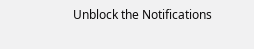Unblock the Notifications